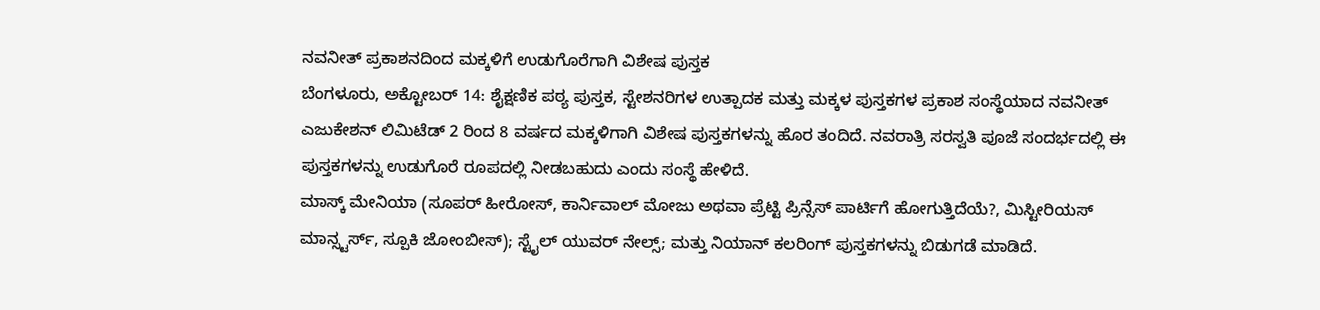ನವನೀತ್ ಪ್ರಕಾಶನದಿಂದ ಮಕ್ಕಳಿಗೆ ಉಡುಗೊರೆಗಾಗಿ ವಿಶೇಷ ಪುಸ್ತಕ
ಬೆಂಗಳೂರು, ಅಕ್ಟೋಬರ್ 14: ಶೈಕ್ಷಣಿಕ ಪಠ್ಯ ಪುಸ್ತಕ, ಸ್ಟೇಶನರಿಗಳ ಉತ್ಪಾದಕ ಮತ್ತು ಮಕ್ಕಳ ಪುಸ್ತಕಗಳ ಪ್ರಕಾಶ ಸಂಸ್ಥೆಯಾದ ನವನೀತ್ ಎಜುಕೇಶನ್ ಲಿಮಿಟೆಡ್ 2 ರಿಂದ 8 ವರ್ಷದ ಮಕ್ಕಳಿಗಾಗಿ ವಿಶೇಷ ಪುಸ್ತಕಗಳನ್ನು ಹೊರ ತಂದಿದೆ. ನವರಾತ್ರಿ ಸರಸ್ವತಿ ಪೂಜೆ ಸಂದರ್ಭದಲ್ಲಿ ಈ ಪುಸ್ತಕಗಳನ್ನು ಉಡುಗೊರೆ ರೂಪದಲ್ಲಿ ನೀಡಬಹುದು ಎಂದು ಸಂಸ್ಥೆ ಹೇಳಿದೆ.
ಮಾಸ್ಕ್ ಮೇನಿಯಾ (ಸೂಪರ್ ಹೀರೋಸ್, ಕಾರ್ನಿವಾಲ್ ಮೋಜು ಅಥವಾ ಪ್ರೆಟ್ಟಿ ಪ್ರಿನ್ಸೆಸ್ ಪಾರ್ಟಿಗೆ ಹೋಗುತ್ತಿದೆಯೆ?, ಮಿಸ್ಟೀರಿಯಸ್ ಮಾನ್ಸ್ಟರ್ಸ್, ಸ್ಪೂಕಿ ಜೋಂಬೀಸ್); ಸ್ಟೈಲ್ ಯುವರ್ ನೇಲ್ಸ್; ಮತ್ತು ನಿಯಾನ್ ಕಲರಿಂಗ್ ಪುಸ್ತಕಗಳನ್ನು ಬಿಡುಗಡೆ ಮಾಡಿದೆ.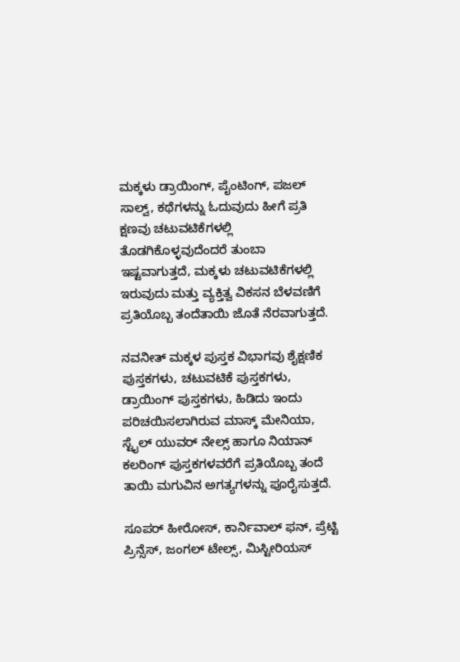ಮಕ್ಕಳು ಡ್ರಾಯಿಂಗ್, ಪೈಂಟಿಂಗ್, ಪಜಲ್ ಸಾಲ್ವ್, ಕಥೆಗಳನ್ನು ಓದುವುದು ಹೀಗೆ ಪ್ರತಿ ಕ್ಷಣವು ಚಟುವಟಿಕೆಗಳಲ್ಲಿ ತೊಡಗಿಕೊಳ್ಳವುದೆಂದರೆ ತುಂಬಾ ಇಷ್ಟವಾಗುತ್ತದೆ, ಮಕ್ಕಳು ಚಟುವಟಿಕೆಗಳಲ್ಲಿ ಇರುವುದು ಮತ್ತು ವ್ಯಕ್ತಿತ್ವ ವಿಕಸನ ಬೆಳವಣಿಗೆ ಪ್ರತಿಯೊಬ್ಬ ತಂದೆತಾಯಿ ಜೊತೆ ನೆರವಾಗುತ್ತದೆ.

ನವನೀತ್ ಮಕ್ಕಳ ಪುಸ್ತಕ ವಿಭಾಗವು ಶೈಕ್ಷಣಿಕ ಪುಸ್ತಕಗಳು, ಚಟುವಟಿಕೆ ಪುಸ್ತಕಗಳು, ಡ್ರಾಯಿಂಗ್ ಪುಸ್ತಕಗಳು, ಹಿಡಿದು ಇಂದು ಪರಿಚಯಿಸಲಾಗಿರುವ ಮಾಸ್ಕ್ ಮೇನಿಯಾ, ಸ್ಟೈಲ್ ಯುವರ್ ನೇಲ್ಸ್ ಹಾಗೂ ನಿಯಾನ್ ಕಲರಿಂಗ್ ಪುಸ್ತಕಗಳವರೆಗೆ ಪ್ರತಿಯೊಬ್ಬ ತಂದೆ ತಾಯಿ ಮಗುವಿನ ಅಗತ್ಯಗಳನ್ನು ಪೂರೈಸುತ್ತದೆ.

ಸೂಪರ್ ಹೀರೋಸ್, ಕಾರ್ನಿವಾಲ್ ಫನ್, ಪ್ರೆಟ್ಟಿ ಪ್ರಿನ್ಸೆಸ್, ಜಂಗಲ್ ಟೇಲ್ಸ್, ಮಿಸ್ಟೀರಿಯಸ್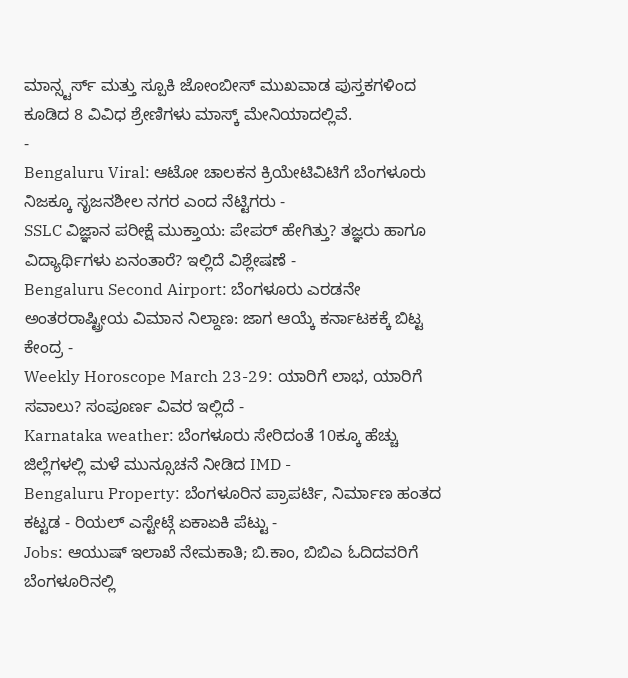ಮಾನ್ಸ್ಟರ್ಸ್ ಮತ್ತು ಸ್ಪೂಕಿ ಜೋಂಬೀಸ್ ಮುಖವಾಡ ಪುಸ್ತಕಗಳಿಂದ ಕೂಡಿದ 8 ವಿವಿಧ ಶ್ರೇಣಿಗಳು ಮಾಸ್ಕ್ ಮೇನಿಯಾದಲ್ಲಿವೆ.
-
Bengaluru Viral: ಆಟೋ ಚಾಲಕನ ಕ್ರಿಯೇಟಿವಿಟಿಗೆ ಬೆಂಗಳೂರು ನಿಜಕ್ಕೂ ಸೃಜನಶೀಲ ನಗರ ಎಂದ ನೆಟ್ಟಿಗರು -
SSLC ವಿಜ್ಞಾನ ಪರೀಕ್ಷೆ ಮುಕ್ತಾಯ: ಪೇಪರ್ ಹೇಗಿತ್ತು? ತಜ್ಞರು ಹಾಗೂ ವಿದ್ಯಾರ್ಥಿಗಳು ಏನಂತಾರೆ? ಇಲ್ಲಿದೆ ವಿಶ್ಲೇಷಣೆ -
Bengaluru Second Airport: ಬೆಂಗಳೂರು ಎರಡನೇ ಅಂತರರಾಷ್ಟ್ರೀಯ ವಿಮಾನ ನಿಲ್ದಾಣ: ಜಾಗ ಆಯ್ಕೆ ಕರ್ನಾಟಕಕ್ಕೆ ಬಿಟ್ಟ ಕೇಂದ್ರ -
Weekly Horoscope March 23-29: ಯಾರಿಗೆ ಲಾಭ, ಯಾರಿಗೆ ಸವಾಲು? ಸಂಪೂರ್ಣ ವಿವರ ಇಲ್ಲಿದೆ -
Karnataka weather: ಬೆಂಗಳೂರು ಸೇರಿದಂತೆ 10ಕ್ಕೂ ಹೆಚ್ಚು ಜಿಲ್ಲೆಗಳಲ್ಲಿ ಮಳೆ ಮುನ್ಸೂಚನೆ ನೀಡಿದ IMD -
Bengaluru Property: ಬೆಂಗಳೂರಿನ ಪ್ರಾಪರ್ಟಿ, ನಿರ್ಮಾಣ ಹಂತದ ಕಟ್ಟಡ - ರಿಯಲ್ ಎಸ್ಟೇಟ್ಗೆ ಏಕಾಏಕಿ ಪೆಟ್ಟು -
Jobs: ಆಯುಷ್ ಇಲಾಖೆ ನೇಮಕಾತಿ; ಬಿ.ಕಾಂ, ಬಿಬಿಎ ಓದಿದವರಿಗೆ ಬೆಂಗಳೂರಿನಲ್ಲಿ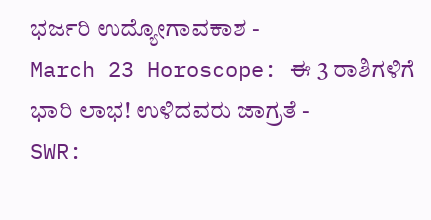ಭರ್ಜರಿ ಉದ್ಯೋಗಾವಕಾಶ -
March 23 Horoscope: ಈ 3 ರಾಶಿಗಳಿಗೆ ಭಾರಿ ಲಾಭ! ಉಳಿದವರು ಜಾಗ್ರತೆ -
SWR: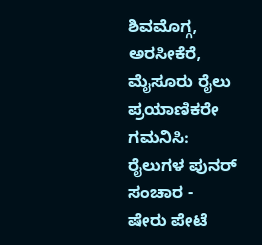ಶಿವಮೊಗ್ಗ, ಅರಸೀಕೆರೆ, ಮೈಸೂರು ರೈಲು ಪ್ರಯಾಣಿಕರೇ ಗಮನಿಸಿ: ರೈಲುಗಳ ಪುನರ್ ಸಂಚಾರ -
ಷೇರು ಪೇಟೆ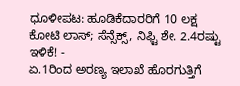ಧೂಳೀಪಟ: ಹೂಡಿಕೆದಾರರಿಗೆ 10 ಲಕ್ಷ ಕೋಟಿ ಲಾಸ್; ಸೆನ್ಸೆಕ್ಸ್, ನಿಫ್ಟಿ ಶೇ. 2.4ರಷ್ಟು ಇಳಿಕೆ! -
ಏ.1ರಿಂದ ಅರಣ್ಯ ಇಲಾಖೆ ಹೊರಗುತ್ತಿಗೆ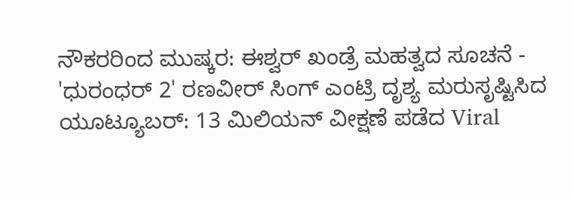ನೌಕರರಿಂದ ಮುಷ್ಕರ: ಈಶ್ವರ್ ಖಂಡ್ರೆ ಮಹತ್ವದ ಸೂಚನೆ -
'ಧುರಂಧರ್ 2' ರಣವೀರ್ ಸಿಂಗ್ ಎಂಟ್ರಿ ದೃಶ್ಯ ಮರುಸೃಷ್ಟಿಸಿದ ಯೂಟ್ಯೂಬರ್: 13 ಮಿಲಿಯನ್ ವೀಕ್ಷಣೆ ಪಡೆದ Viral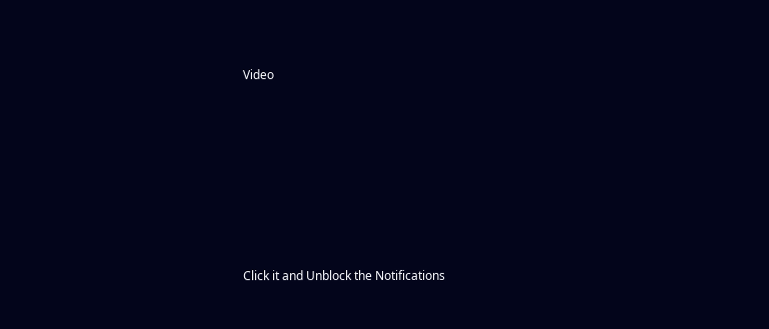Video











Click it and Unblock the Notifications